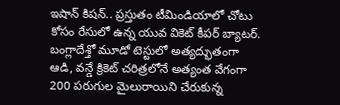ఇషాన్ కిషన్.. ప్రస్తుతం టీమిండియాలో చోటు కోసం రేసులో ఉన్న యువ వికెట్ కీపర్ బ్యాటర్. బంగ్లాదేశ్తో మూడో టెస్టులో అత్యద్భుతంగా ఆడి, వన్డే క్రికెట్ చరిత్రలోనే అత్యంత వేగంగా 200 పరుగుల మైలురాయిని చేరుకున్న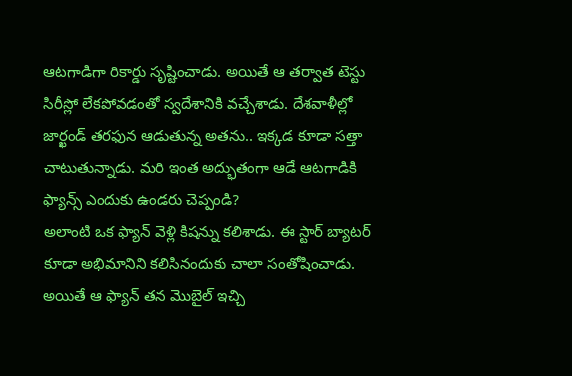ఆటగాడిగా రికార్డు సృష్టించాడు. అయితే ఆ తర్వాత టెస్టు సిరీస్లో లేకపోవడంతో స్వదేశానికి వచ్చేశాడు. దేశవాళీల్లో జార్ఖండ్ తరఫున ఆడుతున్న అతను.. ఇక్కడ కూడా సత్తా చాటుతున్నాడు. మరి ఇంత అద్భుతంగా ఆడే ఆటగాడికి ఫ్యాన్స్ ఎందుకు ఉండరు చెప్పండి?
అలాంటి ఒక ఫ్యాన్ వెళ్లి కిషన్ను కలిశాడు. ఈ స్టార్ బ్యాటర్ కూడా అభిమానిని కలిసినందుకు చాలా సంతోషించాడు. అయితే ఆ ఫ్యాన్ తన మొబైల్ ఇచ్చి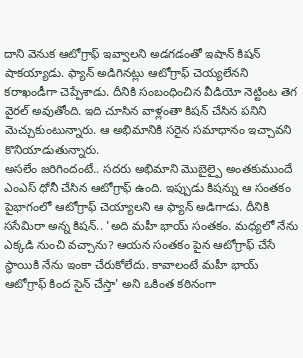దాని వెనుక ఆటోగ్రాఫ్ ఇవ్వాలని అడగడంతో ఇషాన్ కిషన్ షాకయ్యాడు. ఫ్యాన్ అడిగినట్లు ఆటోగ్రాఫ్ చెయ్యలేనని కరాఖండీగా చెప్పేశాడు. దీనికి సంబంధించిన వీడియో నెట్టింట తెగ వైరల్ అవుతోంది. ఇది చూసిన వాళ్లంతా కిషన్ చేసిన పనిని మెచ్చుకుంటున్నారు. ఆ అభిమానికి సరైన సమాధానం ఇచ్చావని కొనియాడుతున్నారు.
అసలేం జరిగిందంటే.. సదరు అభిమాని మొబైల్పై అంతకుముందే ఎంఎస్ ధోనీ చేసిన ఆటోగ్రాఫ్ ఉంది. ఇప్పుడు కిషన్ను ఆ సంతకం పైభాగంలో ఆటోగ్రాఫ్ చెయ్యాలని ఆ ఫ్యాన్ అడిగాడు. దీనికి ససేమిరా అన్న కిషన్.. 'అది మహీ భాయ్ సంతకం. మధ్యలో నేను ఎక్కడి నుంచి వచ్చాను? ఆయన సంతకం పైన ఆటోగ్రాఫ్ చేసే స్థాయికి నేను ఇంకా చేరుకోలేదు. కావాలంటే మహీ భాయ్ ఆటోగ్రాఫ్ కింద సైన్ చేస్తా' అని ఒకింత కఠినంగా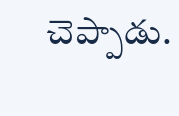చెప్పాడు.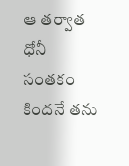ఆ తర్వాత ధోనీ సంతకం కిందనే తను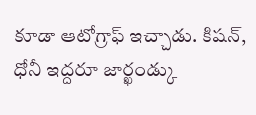కూడా ఆటోగ్రాఫ్ ఇచ్చాడు. కిషన్, ధోనీ ఇద్దరూ జార్ఖండ్కు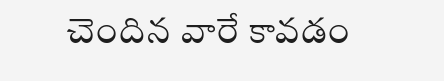చెందిన వారే కావడం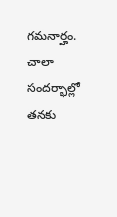గమనార్హం. చాలా సందర్భాల్లో తనకు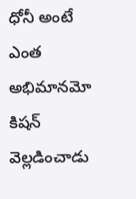ధోనీ అంటే ఎంత అభిమానమో కిషన్ వెల్లడించాడు